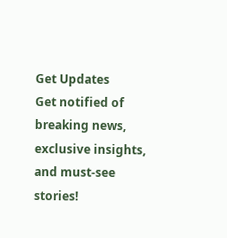Get Updates
Get notified of breaking news, exclusive insights, and must-see stories!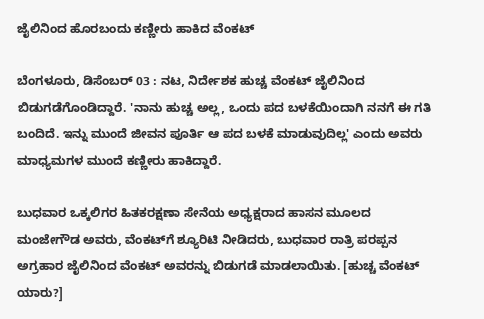ಜೈಲಿನಿಂದ ಹೊರಬಂದು ಕಣ್ಣೀರು ಹಾಕಿದ ವೆಂಕಟ್

ಬೆಂಗಳೂರು, ಡಿಸೆಂಬರ್ 03 : ನಟ, ನಿರ್ದೇಶಕ ಹುಚ್ಚ ವೆಂಕಟ್ ಜೈಲಿನಿಂದ ಬಿಡುಗಡೆಗೊಂಡಿದ್ದಾರೆ. 'ನಾನು ಹುಚ್ಚ ಅಲ್ಲ, ಒಂದು ಪದ ಬಳಕೆಯಿಂದಾಗಿ ನನಗೆ ಈ ಗತಿ ಬಂದಿದೆ. ಇನ್ನು ಮುಂದೆ ಜೀವನ ಪೂರ್ತಿ ಆ ಪದ ಬಳಕೆ ಮಾಡುವುದಿಲ್ಲ' ಎಂದು ಅವರು ಮಾಧ್ಯಮಗಳ ಮುಂದೆ ಕಣ್ಣೀರು ಹಾಕಿದ್ದಾರೆ.

ಬುಧವಾರ ಒಕ್ಕಲಿಗರ ಹಿತಕರಕ್ಷಣಾ ಸೇನೆಯ ಅಧ್ಯಕ್ಷರಾದ ಹಾಸನ ಮೂಲದ ಮಂಜೇಗೌಡ ಅವರು, ವೆಂಕಟ್‌ಗೆ ಶ್ಯೂರಿಟಿ ನೀಡಿದರು, ಬುಧವಾರ ರಾತ್ರಿ ಪರಪ್ಪನ ಅಗ್ರಹಾರ ಜೈಲಿನಿಂದ ವೆಂಕಟ್ ಅವರನ್ನು ಬಿಡುಗಡೆ ಮಾಡಲಾಯಿತು. [ಹುಚ್ಚ ವೆಂಕಟ್ ಯಾರು?]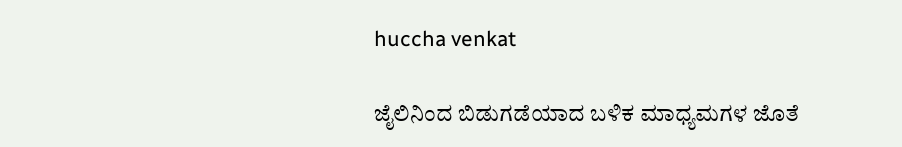huccha venkat

ಜೈಲಿನಿಂದ ಬಿಡುಗಡೆಯಾದ ಬಳಿಕ ಮಾಧ್ಯಮಗಳ ಜೊತೆ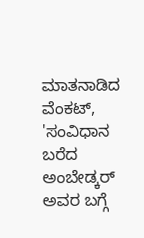ಮಾತನಾಡಿದ ವೆಂಕಟ್, 'ಸಂವಿಧಾನ ಬರೆದ ಅಂಬೇಡ್ಕರ್ ಅವರ ಬಗ್ಗೆ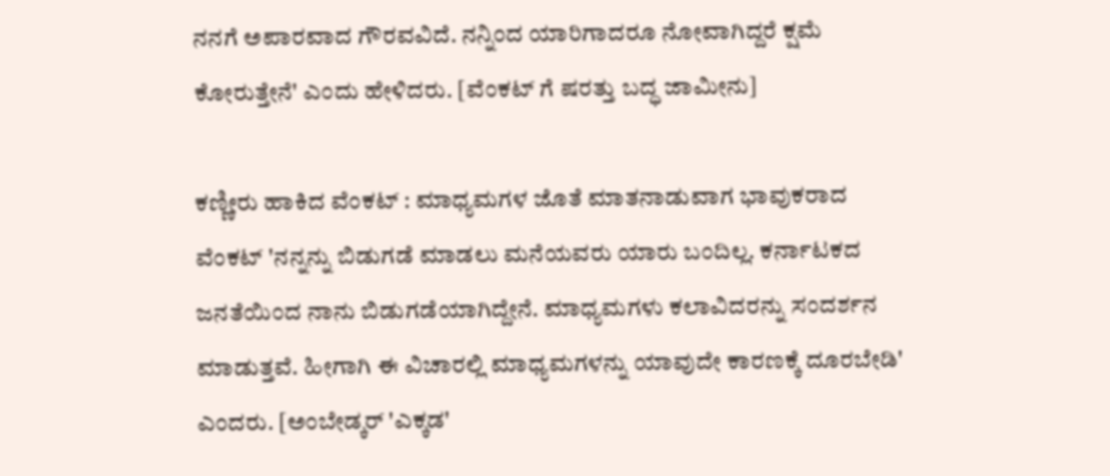ನನಗೆ ಅಪಾರವಾದ ಗೌರವವಿದೆ. ನನ್ನಿಂದ ಯಾರಿಗಾದರೂ ನೋವಾಗಿದ್ದರೆ ಕ್ಷಮೆ ಕೋರುತ್ತೇನೆ' ಎಂದು ಹೇಳಿದರು. [ವೆಂಕಟ್ ಗೆ ಷರತ್ತು ಬದ್ಧ ಜಾಮೀನು]

ಕಣ್ಣೀರು ಹಾಕಿದ ವೆಂಕಟ್ : ಮಾಧ್ಯಮಗಳ ಜೊತೆ ಮಾತನಾಡುವಾಗ ಭಾವುಕರಾದ ವೆಂಕಟ್ 'ನನ್ನನ್ನು ಬಿಡುಗಡೆ ಮಾಡಲು ಮನೆಯವರು ಯಾರು ಬಂದಿಲ್ಲ. ಕರ್ನಾಟಕದ ಜನತೆಯಿಂದ ನಾನು ಬಿಡುಗಡೆಯಾಗಿದ್ದೇನೆ. ಮಾಧ್ಯಮಗಳು ಕಲಾವಿದರನ್ನು ಸಂದರ್ಶನ ಮಾಡುತ್ತವೆ. ಹೀಗಾಗಿ ಈ ವಿಚಾರಲ್ಲಿ ಮಾಧ್ಯಮಗಳನ್ನು ಯಾವುದೇ ಕಾರಣಕ್ಕೆ ದೂರಬೇಡಿ' ಎಂದರು. [ಅಂಬೇಡ್ಕರ್ 'ಎಕ್ಕಡ'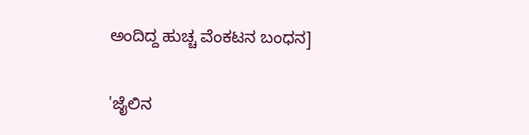ಅಂದಿದ್ದ ಹುಚ್ಚ ವೆಂಕಟನ ಬಂಧನ]

'ಜೈಲಿನ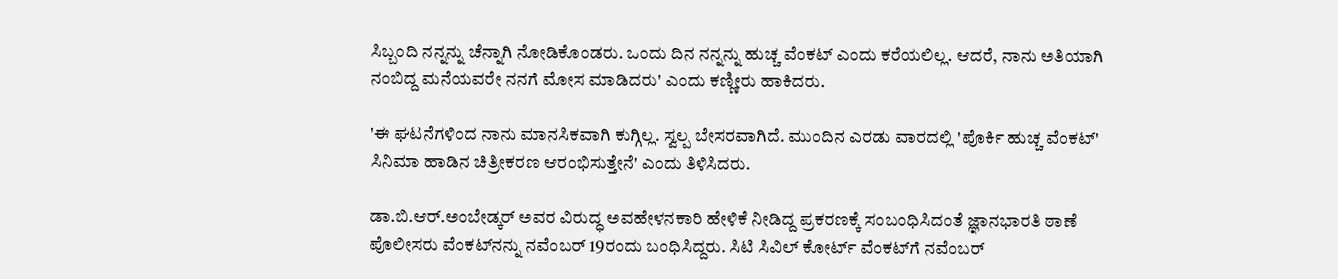ಸಿಬ್ಬಂದಿ ನನ್ನನ್ನು ಚೆನ್ನಾಗಿ ನೋಡಿಕೊಂಡರು. ಒಂದು ದಿನ ನನ್ನನ್ನು ಹುಚ್ಚ ವೆಂಕಟ್ ಎಂದು ಕರೆಯಲಿಲ್ಲ. ಆದರೆ, ನಾನು ಅತಿಯಾಗಿ ನಂಬಿದ್ದ ಮನೆಯವರೇ ನನಗೆ ಮೋಸ ಮಾಡಿದರು' ಎಂದು ಕಣ್ಣೀರು ಹಾಕಿದರು.

'ಈ ಘಟನೆಗಳಿಂದ ನಾನು ಮಾನಸಿಕವಾಗಿ ಕುಗ್ಗಿಲ್ಲ. ಸ್ವಲ್ಪ ಬೇಸರವಾಗಿದೆ. ಮುಂದಿನ ಎರಡು ವಾರದಲ್ಲಿ 'ಪೊರ್ಕಿ ಹುಚ್ಚ ವೆಂಕಟ್' ಸಿನಿಮಾ ಹಾಡಿನ ಚಿತ್ರೀಕರಣ ಆರಂಭಿಸುತ್ತೇನೆ' ಎಂದು ತಿಳಿಸಿದರು.

ಡಾ.ಬಿ.ಆರ್.ಅಂಬೇಡ್ಕರ್ ಅವರ ವಿರುದ್ಧ ಅವಹೇಳನಕಾರಿ ಹೇಳಿಕೆ ನೀಡಿದ್ದ ಪ್ರಕರಣಕ್ಕೆ ಸಂಬಂಧಿಸಿದಂತೆ ಜ್ಞಾನಭಾರತಿ ಠಾಣೆ ಪೊಲೀಸರು ವೆಂಕಟ್‌ನನ್ನು ನವೆಂಬರ್ 19ರಂದು ಬಂಧಿಸಿದ್ದರು. ಸಿಟಿ ಸಿವಿಲ್ ಕೋರ್ಟ್ ವೆಂಕಟ್‌ಗೆ ನವೆಂಬರ್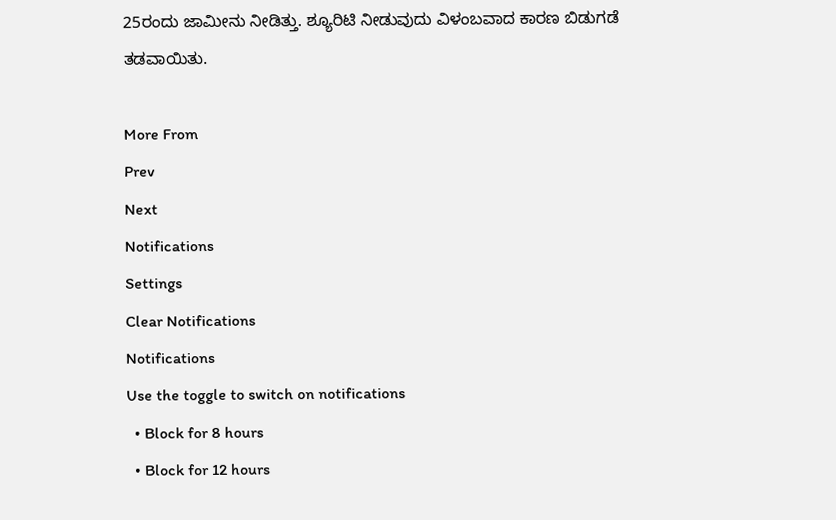25ರಂದು ಜಾಮೀನು ನೀಡಿತ್ತು. ಶ್ಯೂರಿಟಿ ನೀಡುವುದು ವಿಳಂಬವಾದ ಕಾರಣ ಬಿಡುಗಡೆ ತಡವಾಯಿತು.

More From
Prev
Next
Notifications
Settings
Clear Notifications
Notifications
Use the toggle to switch on notifications
  • Block for 8 hours
  • Block for 12 hours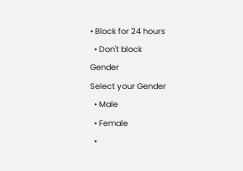• Block for 24 hours
  • Don't block
Gender
Select your Gender
  • Male
  • Female
  •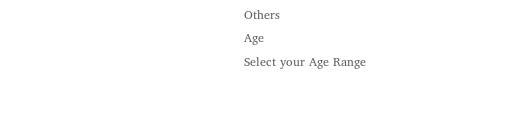Others
Age
Select your Age Range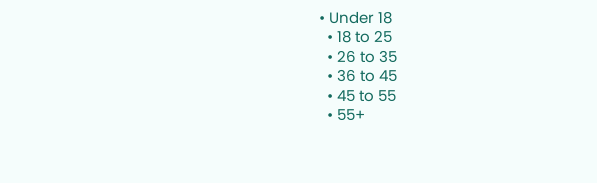• Under 18
  • 18 to 25
  • 26 to 35
  • 36 to 45
  • 45 to 55
  • 55+